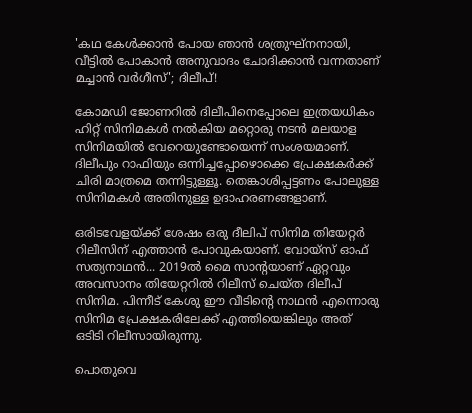'കഥ കേൾക്കാൻ പോയ ഞാൻ ശത്രുഘ്നനായി, വീട്ടിൽ പോകാൻ അനുവാദം ചോദിക്കാൻ വന്നതാണ് മച്ചാൻ വർഗീസ്'; ദിലീപ്!

കോമഡി ജോണറില്‍ ദിലീപിനെപ്പോലെ ഇത്രയധികം ഹിറ്റ് സിനിമകള്‍ നല്‍കിയ മറ്റൊരു നടന്‍ മലയാള സിനിമയില്‍ വേറെയുണ്ടോയെന്ന് സംശയമാണ്. ദിലീപും റാഫിയും ഒന്നിച്ചപ്പോഴൊക്കെ പ്രേക്ഷകർക്ക് ചിരി മാത്രമെ തന്നിട്ടുള്ളൂ. തെങ്കാശിപ്പട്ടണം പോലുള്ള സിനിമകൾ അതിനുള്ള ഉദാഹരണങ്ങളാണ്.

ഒരിടവേളയ്ക്ക് ശേഷം ഒരു ദീലിപ് സിനിമ തിയേറ്റർ റിലീസിന് എത്താൻ പോവുകയാണ്. വോയ്സ് ഓഫ് സത്യനാഥൻ... 2019ൽ മൈ സാന്റയാണ് ഏറ്റവും അവസാനം തിയേറ്ററിൽ റിലീസ് ചെയ്ത ദിലീപ് സിനിമ. പിന്നീട് കേശു ഈ വീടിന്റെ നാഥൻ എന്നൊരു സിനിമ പ്രേക്ഷകരിലേക്ക് എത്തിയെങ്കിലും അത് ഒടിടി റിലീസായിരുന്നു.

പൊതുവെ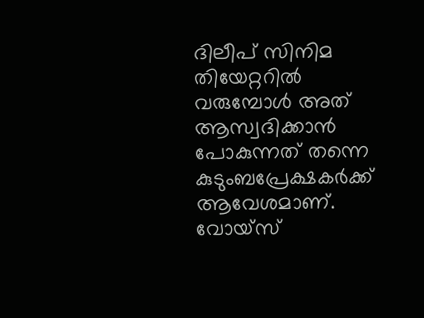ദിലീപ് സിനിമ തിയേറ്ററിൽ വരുമ്പോൾ അത് ആസ്വദിക്കാൻ പോകുന്നത് തന്നെ കുടുംബപ്രേക്ഷകർക്ക് ആവേശമാണ്. വോയ്സ്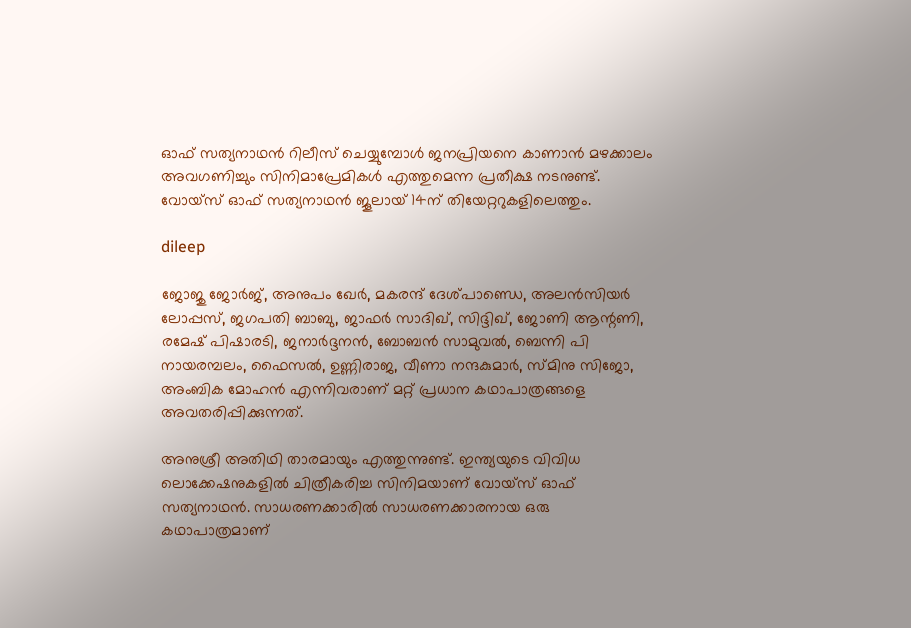ഓഫ് സത്യനാഥൻ റിലീസ് ചെയ്യുമ്പോൾ ജനപ്രിയനെ കാണാൻ മഴക്കാലം അവഗണിച്ചും സിനിമാപ്രേമികൾ എത്തുമെന്ന പ്രതീക്ഷ നടനുണ്ട്. വോയ്സ് ഓഫ് സത്യനാഥൻ ജൂലായ് 14ന് തിയേറ്ററുകളിലെത്തും.

dileep

ജോജു ജോർജ്, അനുപം ഖേർ, മകരന്ദ് ദേശ്പാണ്ഡെ, അലൻസിയർ ലോപ്പസ്, ജഗപതി ബാബു, ജാഫർ സാദിഖ്, സിദ്ദിഖ്, ജോണി ആന്റണി, രമേഷ് പിഷാരടി, ജനാർദ്ദനൻ, ബോബൻ സാമുവൽ, ബെന്നി പി നായരമ്പലം, ഫൈസൽ, ഉണ്ണിരാജ, വീണാ നന്ദകുമാർ, സ്മിനു സിജോ, അംബിക മോഹൻ എന്നിവരാണ് മറ്റ് പ്രധാന കഥാപാത്രങ്ങളെ അവതരിപ്പിക്കുന്നത്.

അനുശ്രീ അതിഥി താരമായും എത്തുന്നുണ്ട്. ഇന്ത്യയുടെ വിവിധ ലൊക്കേഷനുകളിൽ ചിത്രീകരിച്ച സിനിമയാണ് വോയ്സ് ഓഫ് സത്യനാഥൻ. സാധരണക്കാരിൽ സാധരണക്കാരനായ ഒരു കഥാപാത്രമാണ്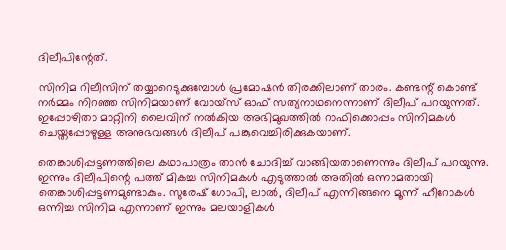ദിലീപിന്റേത്.

സിനിമ റിലീസിന് തയ്യാറെടുക്കുമ്പോൾ പ്രമോഷൻ തിരക്കിലാണ് താരം. കണ്ടന്റ് കൊണ്ട് നർമ്മം നിറഞ്ഞ സിനിമയാണ് വോയ്സ് ഓഫ് സത്യനാഥനെന്നാണ് ദിലീപ് പറയുന്നത്. ഇപ്പോഴിതാ മാറ്റിനി ലൈവിന് നൽകിയ അഭിമുഖത്തിൽ റാഫിക്കൊപ്പം സിനിമകൾ ചെയ്തപ്പോഴുള്ള അനുഭവങ്ങൾ ദിലീപ് പങ്കുവെച്ചിരിക്കുകയാണ്.

തെങ്കാശിപ്പട്ടണത്തിലെ കഥാപാത്രം താൻ ചോദിച്ച് വാങ്ങിയതാണെന്നും ദിലീപ് പറയുന്നു. ഇന്നും ദിലീപിന്റെ പത്ത് മികച്ച സിനിമകൾ എടുത്താൽ അതിൽ ഒന്നാമതായി തെങ്കാശിപ്പട്ടണമുണ്ടാകും. സുരേഷ് ഗോപി, ലാൽ, ദിലീപ് എന്നിങ്ങനെ മൂന്ന് ഹീറോകൾ ഒന്നിച്ച സിനിമ എന്നാണ് ഇന്നും മലയാളികൾ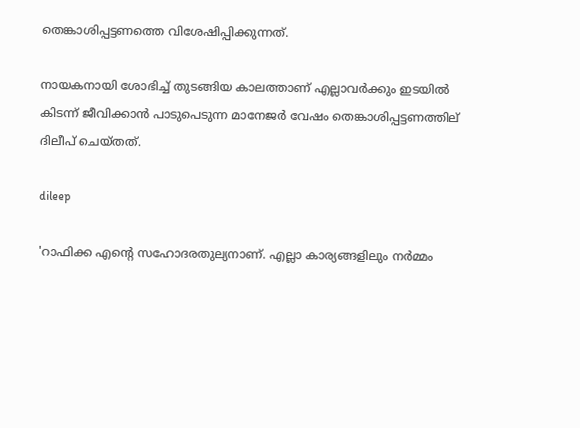തെങ്കാശിപ്പട്ടണത്തെ വിശേഷിപ്പിക്കുന്നത്.

നായകനായി ശോഭിച്ച് തുടങ്ങിയ കാലത്താണ് എല്ലാവർക്കും ഇടയിൽ കിടന്ന് ജീവിക്കാൻ പാടുപെടുന്ന മാനേജർ വേഷം തെങ്കാശിപ്പട്ടണത്തില്‌ ദിലീപ് ചെയ്തത്.

dileep

'റാഫിക്ക എന്റെ സഹോദരതുല്യനാണ്. എല്ലാ കാര്യങ്ങളിലും നർമ്മം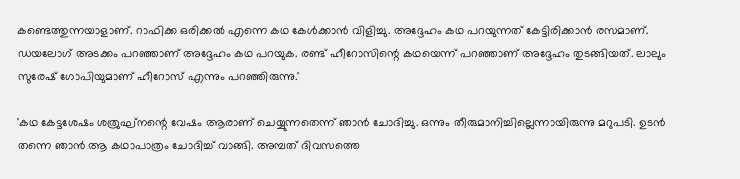കണ്ടെത്തുന്നയാളാണ്. റാഫിക്ക ഒരിക്കൽ എന്നെ കഥ കേൾക്കാൻ വിളിച്ചു. അദ്ദേഹം കഥ പറയുന്നത് കേട്ടിരിക്കാൻ രസമാണ്. ഡയലോഗ് അടക്കം പറഞ്ഞാണ് അദ്ദേഹം കഥ പറയുക. രണ്ട് ഹീറോസിന്റെ കഥയെന്ന് പറഞ്ഞാണ് അദ്ദേഹം തുടങ്ങിയത്. ലാലും സുരേഷ് ഗോപിയുമാണ് ഹീറോസ് എന്നും പറഞ്ഞിരുന്നു.'

'കഥ കേട്ടശേഷം ശത്രുഘ്നന്റെ വേഷം ആരാണ് ചെയ്യുന്നതെന്ന് ഞാൻ ചോദിച്ചു. ഒന്നും തീരുമാനിച്ചില്ലെന്നായിരുന്നു മറുപടി. ഉടൻ തന്നെ ഞാൻ‌ ആ കഥാപാത്രം ചോദിച്ച് വാങ്ങി. അമ്പത് ദിവസത്തെ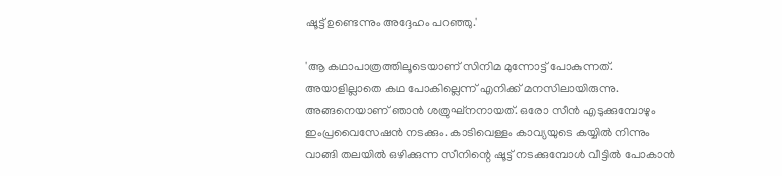ഷൂട്ട് ഉണ്ടെന്നും അദ്ദേഹം പറഞ്ഞു.'

'ആ കഥാപാത്രത്തിലൂടെയാണ് സിനിമ മുന്നോട്ട് പോകുന്നത്. അയാളില്ലാതെ കഥ പോകില്ലെന്ന് എനിക്ക് മനസിലായിരുന്നു. അങ്ങനെയാണ് ഞാൻ ശത്രുഘ്നനായത്. ഒരോ സീൻ എടുക്കുമ്പോഴും ഇംപ്രവൈസേഷൻ നടക്കും. കാടിവെള്ളം കാവ്യയുടെ കയ്യിൽ നിന്നും വാങ്ങി തലയിൽ ഒഴിക്കുന്ന സീനിന്റെ ഷൂട്ട് നടക്കുമ്പോൾ വീട്ടിൽ പോകാൻ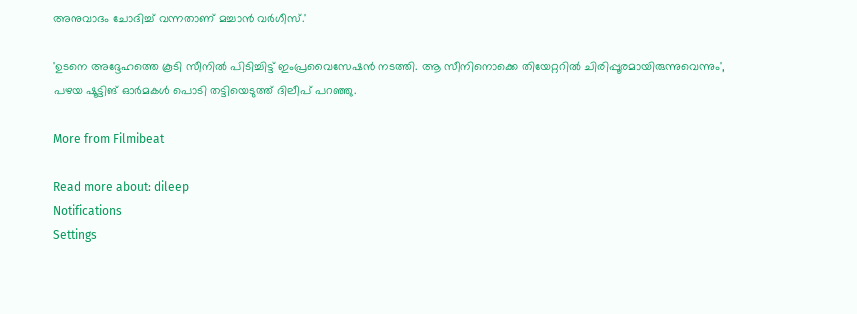അനുവാദം ചോദിച്ച് വന്നതാണ് മച്ചാൻ വർഗീസ്.'

'ഉടനെ അദ്ദേഹത്തെ കൂടി സീനിൽ പിടിച്ചിട്ട് ഇംപ്രവൈസേഷൻ നടത്തി. ആ സീനിനൊക്കെ തിയേറ്ററിൽ ചിരിപ്പൂരമായിരുന്നുവെന്നും', പഴയ ഷൂട്ടിങ് ഓർമകൾ പൊടി തട്ടിയെടുത്ത് ദിലീപ് പറഞ്ഞു.

More from Filmibeat

Read more about: dileep
Notifications
Settings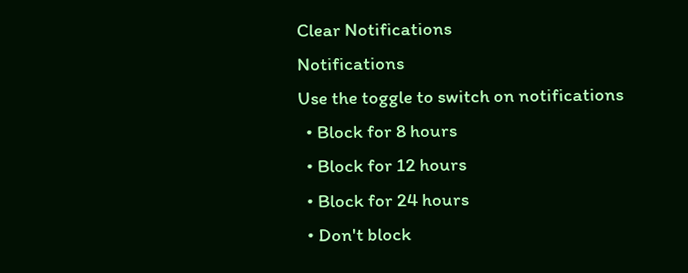Clear Notifications
Notifications
Use the toggle to switch on notifications
  • Block for 8 hours
  • Block for 12 hours
  • Block for 24 hours
  • Don't block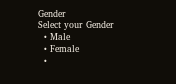Gender
Select your Gender
  • Male
  • Female
  •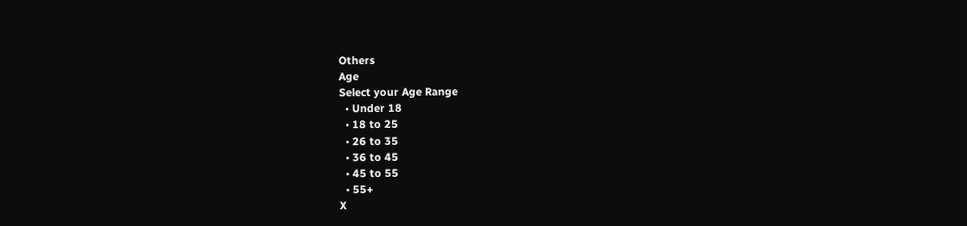Others
Age
Select your Age Range
  • Under 18
  • 18 to 25
  • 26 to 35
  • 36 to 45
  • 45 to 55
  • 55+
X